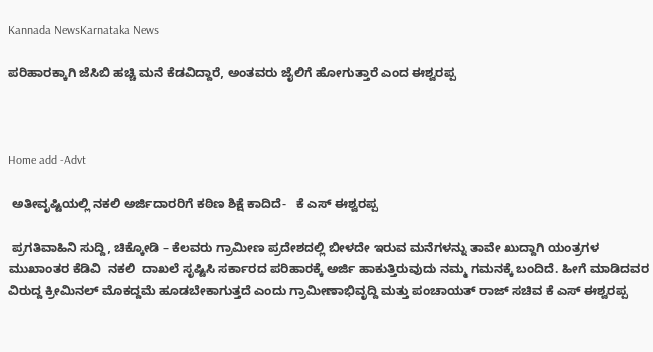Kannada NewsKarnataka News

ಪರಿಹಾರಕ್ಕಾಗಿ ಜೆಸಿಬಿ ಹಚ್ಚಿ ಮನೆ ಕೆಡವಿದ್ದಾರೆ, ಅಂತವರು ಜೈಲಿಗೆ ಹೋಗುತ್ತಾರೆ ಎಂದ ಈಶ್ವರಪ್ಪ



Home add -Advt

 ಅತೀವೃಷ್ಟಿಯಲ್ಲಿ ನಕಲಿ ಅರ್ಜಿದಾರರಿಗೆ ಕಠಿಣ ಶಿಕ್ಷೆ ಕಾದಿದೆ-   ಕೆ ಎಸ್ ಈಶ್ವರಪ್ಪ

 ಪ್ರಗತಿವಾಹಿನಿ ಸುದ್ದಿ, ಚಿಕ್ಕೋಡಿ – ಕೆಲವರು ಗ್ರಾಮೀಣ ಪ್ರದೇಶದಲ್ಲಿ ಬೀಳದೇ ಇರುವ ಮನೆಗಳನ್ನು ತಾವೇ ಖುದ್ದಾಗಿ ಯಂತ್ರಗಳ ಮುಖಾಂತರ ಕೆಡಿವಿ  ನಕಲಿ  ದಾಖಲೆ ಸೃಷ್ಟಿಸಿ ಸರ್ಕಾರದ ಪರಿಹಾರಕ್ಕೆ ಅರ್ಜಿ ಹಾಕುತ್ತಿರುವುದು ನಮ್ಮ ಗಮನಕ್ಕೆ ಬಂದಿದೆ. ಹೀಗೆ ಮಾಡಿದವರ ವಿರುದ್ದ ಕ್ರೀಮಿನಲ್ ಮೊಕದ್ದಮೆ ಹೂಡಬೇಕಾಗುತ್ತದೆ ಎಂದು ಗ್ರಾಮೀಣಾಭಿವೃದ್ದಿ ಮತ್ತು ಪಂಚಾಯತ್ ರಾಜ್ ಸಚಿವ ಕೆ ಎಸ್ ಈಶ್ವರಪ್ಪ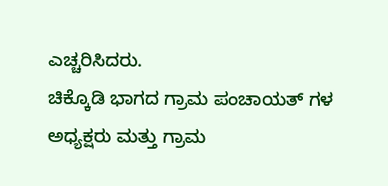ಎಚ್ಚರಿಸಿದರು.
ಚಿಕ್ಕೊಡಿ ಭಾಗದ ಗ್ರಾಮ ಪಂಚಾಯತ್ ಗಳ ಅಧ್ಯಕ್ಷರು ಮತ್ತು ಗ್ರಾಮ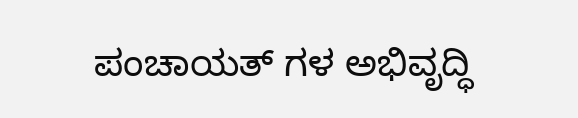ಪಂಚಾಯತ್ ಗಳ ಅಭಿವೃದ್ಧಿ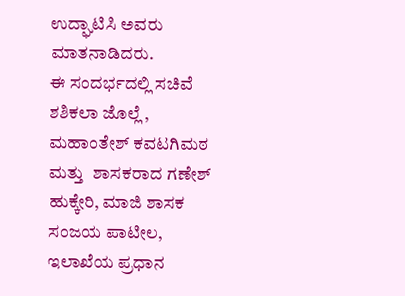ಉದ್ಘಾಟಿಸಿ ಅವರು ಮಾತನಾಡಿದರು.
ಈ ಸಂದರ್ಭದಲ್ಲಿ ಸಚಿವೆ ಶಶಿಕಲಾ ಜೊಲ್ಲೆ , ಮಹಾಂತೇಶ್ ಕವಟಗಿಮಠ ಮತ್ತು  ಶಾಸಕರಾದ ಗಣೇಶ್ ಹುಕ್ಕೇರಿ, ಮಾಜಿ ಶಾಸಕ  ಸಂಜಯ ಪಾಟೀಲ, ಇಲಾಖೆಯ ಪ್ರಧಾನ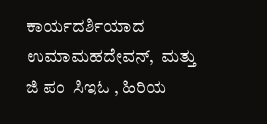ಕಾರ್ಯದರ್ಶಿಯಾದ  ಉಮಾಮಹದೇವನ್,  ಮತ್ತು  ಜಿ ಪಂ  ಸಿಇಓ , ಹಿರಿಯ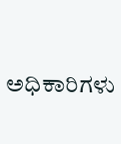ಅಧಿಕಾರಿಗಳು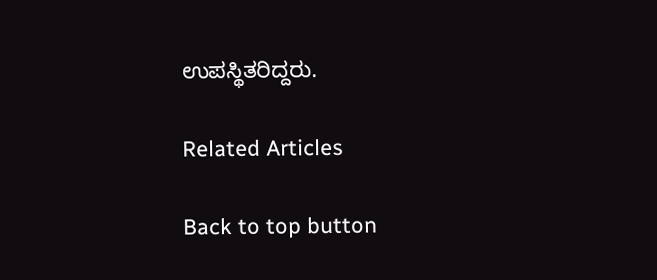ಉಪಸ್ಥಿತರಿದ್ದರು.

Related Articles

Back to top button